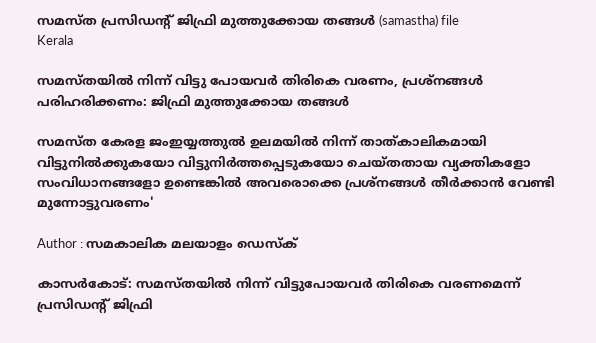സമസ്ത പ്രസിഡന്റ് ജിഫ്രി മുത്തുക്കോയ തങ്ങള്‍ (samastha) file
Kerala

സമസ്തയില്‍ നിന്ന് വിട്ടു പോയവര്‍ തിരികെ വരണം, പ്രശ്‌നങ്ങള്‍ പരിഹരിക്കണം: ജിഫ്രി മുത്തുക്കോയ തങ്ങള്‍

സമസ്ത കേരള ജംഇയ്യത്തുല്‍ ഉലമയില്‍ നിന്ന് താത്കാലികമായി വിട്ടുനില്‍ക്കുകയോ വിട്ടുനിര്‍ത്തപ്പെടുകയോ ചെയ്തതായ വ്യക്തികളോ സംവിധാനങ്ങളോ ഉണ്ടെങ്കില്‍ അവരൊക്കെ പ്രശ്നങ്ങള്‍ തീര്‍ക്കാന്‍ വേണ്ടി മുന്നോട്ടുവരണം'

Author : സമകാലിക മലയാളം ഡെസ്ക്

കാസര്‍കോട്: സമസ്തയില്‍ നിന്ന് വിട്ടുപോയവര്‍ തിരികെ വരണമെന്ന് പ്രസിഡന്റ് ജിഫ്രി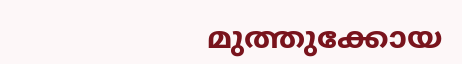മുത്തുക്കോയ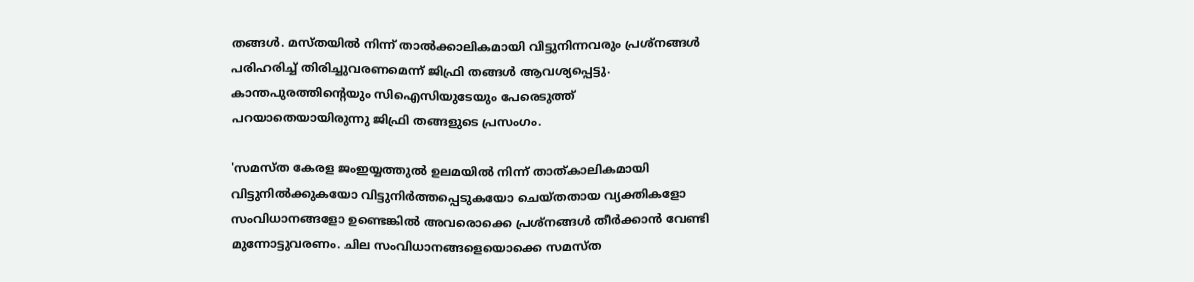തങ്ങള്‍. മസ്തയില്‍ നിന്ന് താല്‍ക്കാലികമായി വിട്ടുനിന്നവരും പ്രശ്നങ്ങള്‍ പരിഹരിച്ച് തിരിച്ചുവരണമെന്ന് ജിഫ്രി തങ്ങള്‍ ആവശ്യപ്പെട്ടു. കാന്തപുരത്തിന്റെയും സിഐസിയുടേയും പേരെടുത്ത് പറയാതെയായിരുന്നു ജിഫ്രി തങ്ങളുടെ പ്രസംഗം.

'സമസ്ത കേരള ജംഇയ്യത്തുല്‍ ഉലമയില്‍ നിന്ന് താത്കാലികമായി വിട്ടുനില്‍ക്കുകയോ വിട്ടുനിര്‍ത്തപ്പെടുകയോ ചെയ്തതായ വ്യക്തികളോ സംവിധാനങ്ങളോ ഉണ്ടെങ്കില്‍ അവരൊക്കെ പ്രശ്നങ്ങള്‍ തീര്‍ക്കാന്‍ വേണ്ടി മുന്നോട്ടുവരണം. ചില സംവിധാനങ്ങളെയൊക്കെ സമസ്ത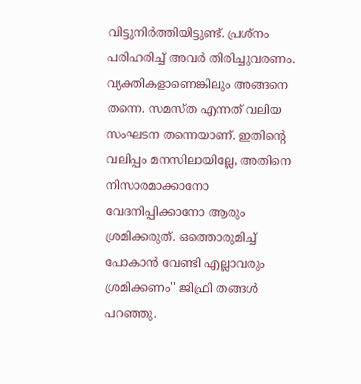വിട്ടുനിര്‍ത്തിയിട്ടുണ്ട്. പ്രശ്നം പരിഹരിച്ച് അവര്‍ തിരിച്ചുവരണം. വ്യക്തികളാണെങ്കിലും അങ്ങനെ തന്നെ. സമസ്ത എന്നത് വലിയ സംഘടന തന്നെയാണ്. ഇതിന്റെ വലിപ്പം മനസിലായില്ലേ, അതിനെ നിസാരമാക്കാനോ വേദനിപ്പിക്കാനോ ആരും ശ്രമിക്കരുത്. ഒത്തൊരുമിച്ച് പോകാന്‍ വേണ്ടി എല്ലാവരും ശ്രമിക്കണം'' ജിഫ്രി തങ്ങള്‍ പറഞ്ഞു.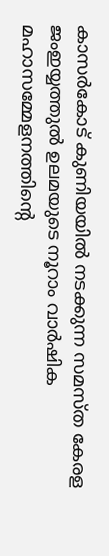കാസര്‍കോട് കുണിയയില്‍ നടക്കുന്ന സമസ്ത കേരള ജംഇയ്യത്തുല്‍ ഉലമയുടെ നൂറാം വാര്‍ഷിക മഹാസമ്മേളനത്തിന്റെ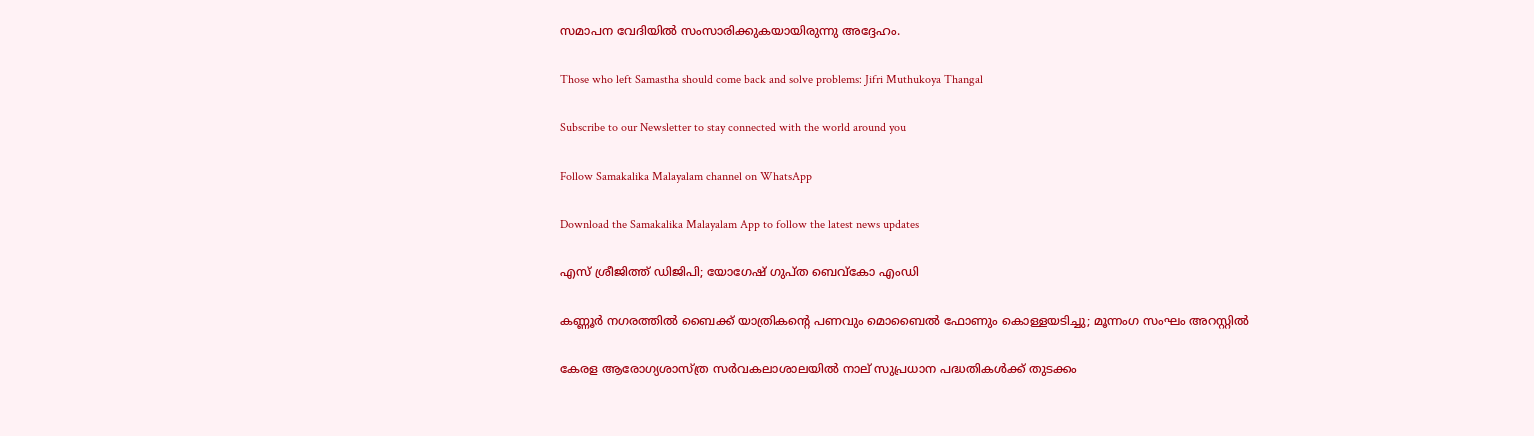സമാപന വേദിയില്‍ സംസാരിക്കുകയായിരുന്നു അദ്ദേഹം.

Those who left Samastha should come back and solve problems: Jifri Muthukoya Thangal

Subscribe to our Newsletter to stay connected with the world around you

Follow Samakalika Malayalam channel on WhatsApp

Download the Samakalika Malayalam App to follow the latest news updates

എസ് ശ്രീജിത്ത് ഡിജിപി; യോഗേഷ് ഗുപ്ത ബെവ്‌കോ എംഡി

കണ്ണൂർ നഗരത്തിൽ ബൈക്ക് യാത്രികന്റെ പണവും മൊബൈൽ ഫോണും കൊള്ളയടിച്ചു; മൂന്നംഗ സംഘം അറസ്റ്റിൽ

കേരള ആരോഗ്യശാസ്ത്ര സര്‍വകലാശാലയില്‍ നാല് സുപ്രധാന പദ്ധതികള്‍ക്ക് തുടക്കം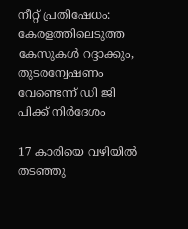നീറ്റ് പ്രതിഷേധം: കേരളത്തിലെടുത്ത കേസുകൾ റദ്ദാക്കും, തുടരന്വേഷണം വേണ്ടെന്ന് ഡി ജി പിക്ക് നിർദേശം

17 കാരിയെ വഴിയിൽ തടഞ്ഞു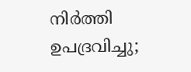നിർത്തി ഉപദ്രവിച്ചു;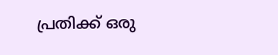പ്രതിക്ക് ഒരു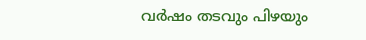വർഷം തടവും പിഴയും